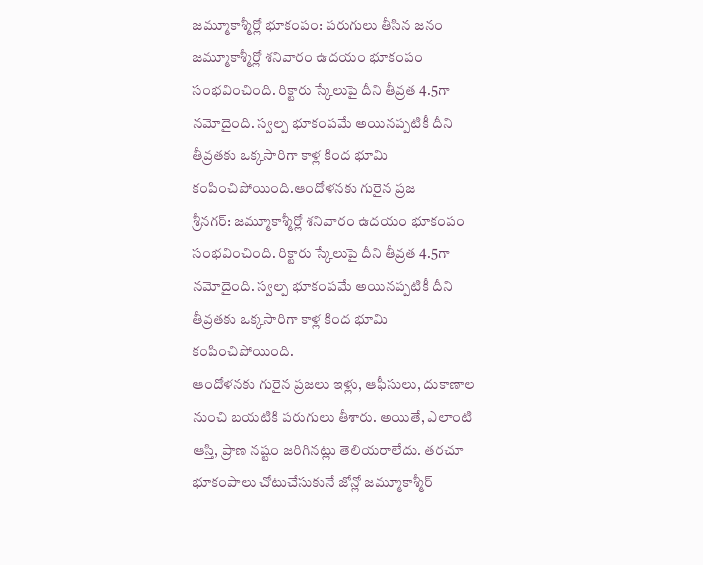జమ్మూకాశ్మీర్లో భూకంపం: పరుగులు తీసిన జనం
జమ్మూకాశ్మీర్లో శనివారం ఉదయం భూకంపం సంభవించింది. రిక్టారు స్కేలుపై దీని తీవ్రత 4.5గా నమోదైంది. స్వల్ప భూకంపమే అయినప్పటికీ దీని తీవ్రతకు ఒక్కసారిగా కాళ్ల కింద భూమి కంపించిపోయింది.ఆందోళనకు గురైన ప్రజ
శ్రీనగర్: జమ్మూకాశ్మీర్లో శనివారం ఉదయం భూకంపం సంభవించింది. రిక్టారు స్కేలుపై దీని తీవ్రత 4.5గా నమోదైంది. స్వల్ప భూకంపమే అయినప్పటికీ దీని తీవ్రతకు ఒక్కసారిగా కాళ్ల కింద భూమి కంపించిపోయింది.
ఆందోళనకు గురైన ప్రజలు ఇళ్లు, ఆఫీసులు, దుకాణాల నుంచి బయటికి పరుగులు తీశారు. అయితే, ఎలాంటి ఆస్తి, ప్రాణ నష్టం జరిగినట్లు తెలియరాలేదు. తరచూ భూకంపాలు చోటుచేసుకునే జోన్లో జమ్మూకాశ్మీర్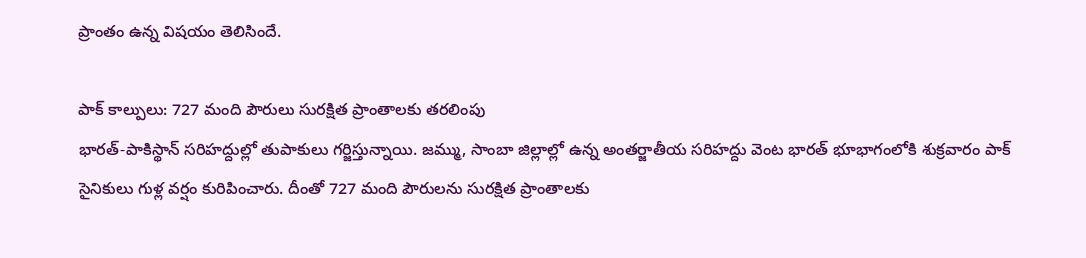ప్రాంతం ఉన్న విషయం తెలిసిందే.

పాక్ కాల్పులు: 727 మంది పౌరులు సురక్షిత ప్రాంతాలకు తరలింపు
భారత్-పాకిస్థాన్ సరిహద్దుల్లో తుపాకులు గర్జిస్తున్నాయి. జమ్ము, సాంబా జిల్లాల్లో ఉన్న అంతర్జాతీయ సరిహద్దు వెంట భారత్ భూభాగంలోకి శుక్రవారం పాక్ సైనికులు గుళ్ల వర్షం కురిపించారు. దీంతో 727 మంది పౌరులను సురక్షిత ప్రాంతాలకు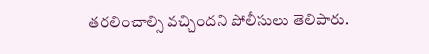తరలించాల్సి వచ్చిందని పోలీసులు తెలిపారు.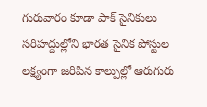గురువారం కూడా పాక్ సైనికులు సరిహద్దుల్లోని భారత సైనిక పోస్టుల లక్ష్యంగా జరిపిన కాల్పుల్లో ఆరుగురు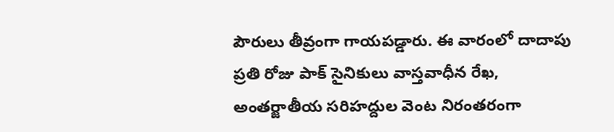పౌరులు తీవ్రంగా గాయపడ్డారు. ఈ వారంలో దాదాపు ప్రతి రోజు పాక్ సైనికులు వాస్తవాధీన రేఖ, అంతర్జాతీయ సరిహద్దుల వెంట నిరంతరంగా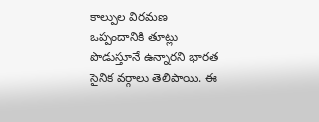కాల్పుల విరమణ ఒప్పందానికి తూట్లు పొడుస్తూనే ఉన్నారని భారత సైనిక వర్గాలు తెలిపాయి. ఈ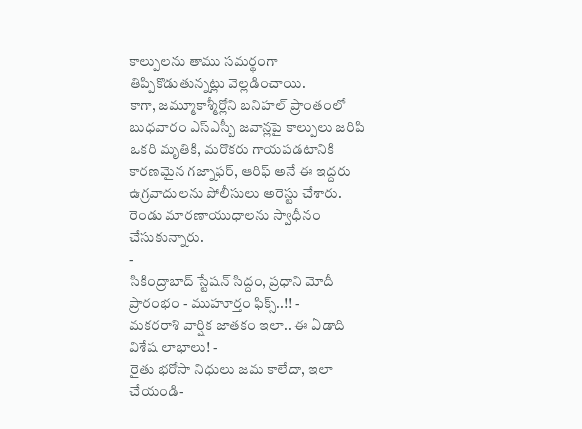కాల్పులను తాము సమర్థంగా తిప్పికొడుతున్నట్లు వెల్లడించాయి.
కాగా, జమ్మూకాశ్మీర్లోని బనిహల్ ప్రాంతంలో బుధవారం ఎస్ఎస్బీ జవాన్లపై కాల్పులు జరిపి ఒకరి మృతికి, మరొకరు గాయపడటానికి కారణమైన గజ్నాఫర్, ఆరిఫ్ అనే ఈ ఇద్దరు ఉగ్రవాదులను పోలీసులు అరెస్టు చేశారు. రెండు మారణాయుధాలను స్వాధీనం చేసుకున్నారు.
-
సికింద్రాబాద్ స్టేషన్ సిద్దం, ప్రధాని మోదీ ప్రారంభం - ముహూర్తం ఫిక్స్..!! -
మకరరాశి వార్షిక జాతకం ఇలా.. ఈ ఏడాది విశేష లాభాలు! -
రైతు భరోసా నిధులు జమ కాలేదా, ఇలా చేయండి-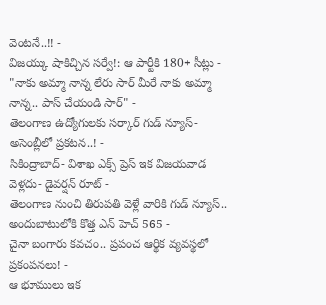వెంటనే..!! -
విజయ్కు షాకిచ్చిన సర్వే!: ఆ పార్టీకి 180+ సీట్లు -
"నాకు అమ్మా నాన్న లేరు సార్ మీరే నాకు అమ్మా నాన్న.. పాస్ చేయండి సార్" -
తెలంగాణ ఉద్యోగులకు సర్కార్ గుడ్ న్యూస్-అసెంబ్లీలో ప్రకటన..! -
సికింద్రాబాద్- విశాఖ ఎక్స్ ప్రెస్ ఇక విజయవాడ వెళ్లదు- డైవర్షన్ రూట్ -
తెలంగాణ నుంచి తిరుపతి వెళ్లే వారికి గుడ్ న్యూస్.. అందుబాటులోకి కొత్త ఎన్ హెచ్ 565 -
చైనా బంగారు కవచం.. ప్రపంచ ఆర్థిక వ్యవస్థలో ప్రకంపనలు! -
ఆ భూములు ఇక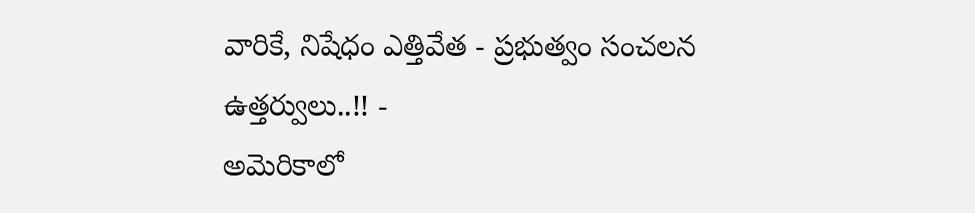వారికే, నిషేధం ఎత్తివేత - ప్రభుత్వం సంచలన ఉత్తర్వులు..!! -
అమెరికాలో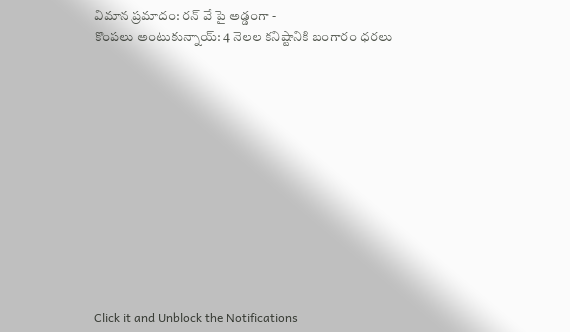విమాన ప్రమాదం: రన్ వే పై అడ్డంగా -
కొంపలు అంటుకున్నాయ్: 4 నెలల కనిష్టానికి బంగారం ధరలు












Click it and Unblock the Notifications